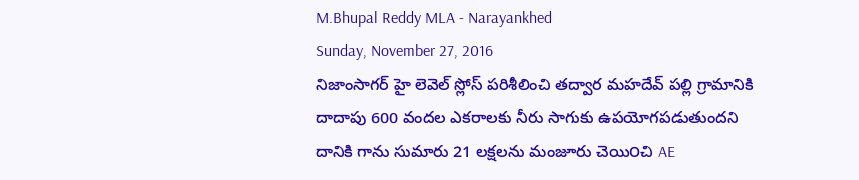M.Bhupal Reddy MLA - Narayankhed
Sunday, November 27, 2016
నిజాంసాగర్ హై లెవెల్ స్లోస్ పరిశీలించి తద్వార మహదేవ్ పల్లి గ్రామానికి దాదాపు 600 వందల ఎకరాలకు నీరు సాగుకు ఉపయోగపడుతుందని దానికి గాను సుమారు 21 లక్షలను మంజూరు చెయి౦చి AE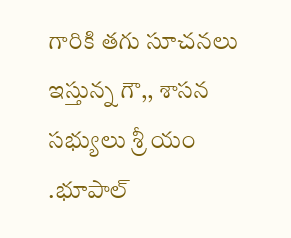గారికి తగు సూచనలు ఇస్తున్న గౌ,, శాసన సభ్యులు శ్రీ యం .భూపాల్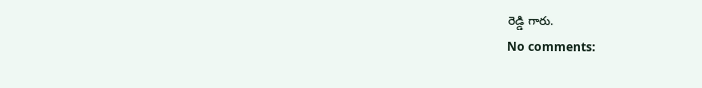రెడ్డి గారు.
No comments: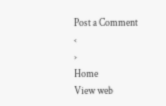Post a Comment
‹
›
Home
View web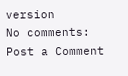version
No comments:
Post a Comment